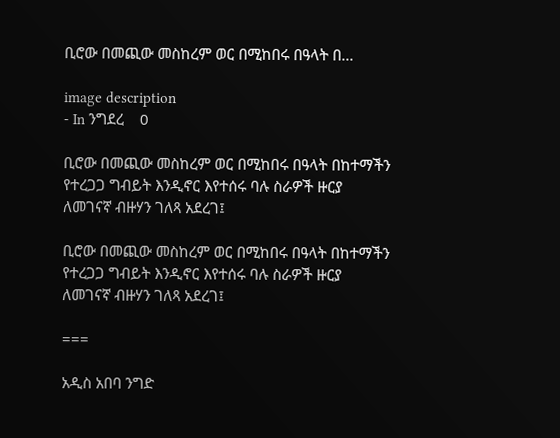ቢሮው በመጪው መስከረም ወር በሚከበሩ በዓላት በ...

image description
- In ንግደረ    0

ቢሮው በመጪው መስከረም ወር በሚከበሩ በዓላት በከተማችን የተረጋጋ ግብይት እንዲኖር እየተሰሩ ባሉ ስራዎች ዙርያ ለመገናኛ ብዙሃን ገለጻ አደረገ፤

ቢሮው በመጪው መስከረም ወር በሚከበሩ በዓላት በከተማችን የተረጋጋ ግብይት እንዲኖር እየተሰሩ ባሉ ስራዎች ዙርያ ለመገናኛ ብዙሃን ገለጻ አደረገ፤

===

አዲስ አበባ ንግድ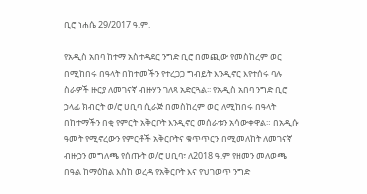ቢሮ ነሐሴ 29/2017 ዓ.ም.

የአዲስ አበባ ከተማ አስተዳደር ንግድ ቢሮ በመጪው የመስከረም ወር በሚከበሩ በዓላት በከተመችን የተረጋጋ ግብይት እንዲኖር እየተሰሩ ባሉ ስራዎች ዙርያ ለመገናኛ ብዙሃን ገለጻ አድርጓል፡፡ የአዲስ አበባ ንግድ ቢሮ ኃላፊ ክብርት ወ/ሮ ሀቢባ ሲራጅ በመስከረም ወር ለሚከበሩ በዓላት በከተማችን በቂ የምርት አቅርቦት እንዲኖር መሰራቱን አሳውቀዋል። በአዲሱ ዓመት የሚኖረውን የምርቶች አቅርቦትና ቁጥጥርን በሚመለከት ለመገናኛ ብዙኃን መግለጫ የሰጡት ወ/ሮ ሀቢባ፣ ለ2018 ዓ.ም የዘመን መለወጫ በዓል ከማዕከል እስከ ወረዳ የአቅርቦት እና የህገወጥ ንግድ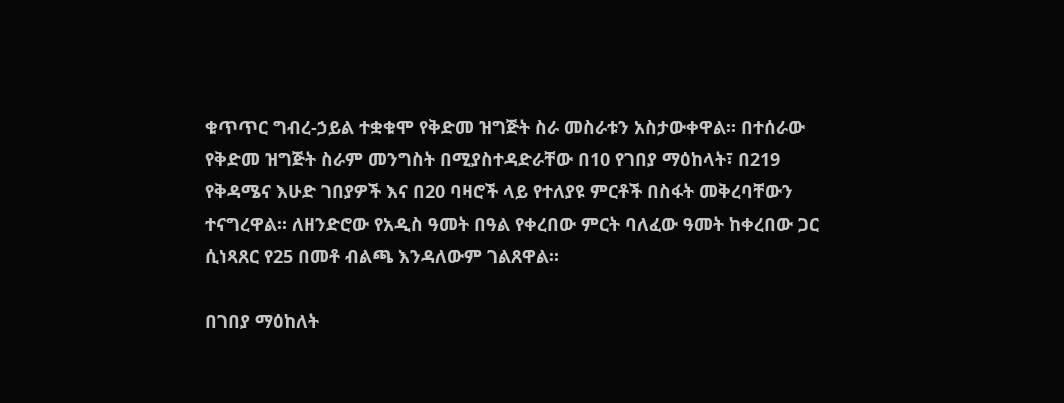ቁጥጥር ግብረ-ኃይል ተቋቁሞ የቅድመ ዝግጅት ስራ መስራቱን አስታውቀዋል። በተሰራው የቅድመ ዝግጅት ስራም መንግስት በሚያስተዳድራቸው በ10 የገበያ ማዕከላት፣ በ219 የቅዳሜና እሁድ ገበያዎች እና በ20 ባዛሮች ላይ የተለያዩ ምርቶች በስፋት መቅረባቸውን ተናግረዋል። ለዘንድሮው የአዲስ ዓመት በዓል የቀረበው ምርት ባለፈው ዓመት ከቀረበው ጋር ሲነጻጸር የ25 በመቶ ብልጫ እንዳለውም ገልጸዋል።

በገበያ ማዕከለት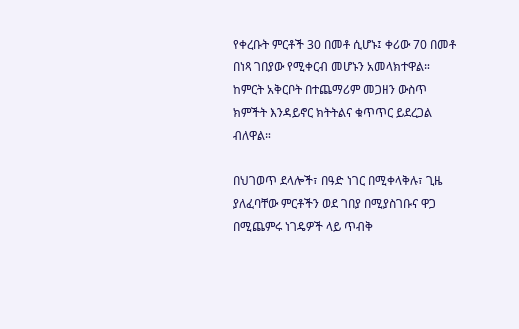የቀረቡት ምርቶች 30 በመቶ ሲሆኑ፤ ቀሪው 70 በመቶ በነጻ ገበያው የሚቀርብ መሆኑን አመላክተዋል። ከምርት አቅርቦት በተጨማሪም መጋዘን ውስጥ ክምችት እንዳይኖር ክትትልና ቁጥጥር ይደረጋል ብለዋል።

በህገወጥ ደላሎች፣ በዓድ ነገር በሚቀላቅሉ፣ ጊዜ ያለፈባቸው ምርቶችን ወደ ገበያ በሚያስገቡና ዋጋ በሚጨምሩ ነገዴዎች ላይ ጥብቅ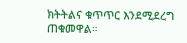ክትትልና ቁጥጥር እንደሚደረግ ጠቁመዋል።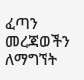ፈጣን መረጃወችን ለማግኘት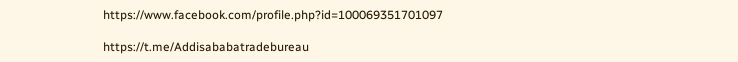https://www.facebook.com/profile.php?id=100069351701097

https://t.me/Addisababatradebureau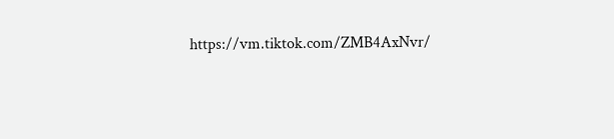https://vm.tiktok.com/ZMB4AxNvr/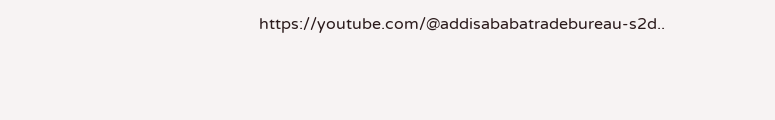https://youtube.com/@addisababatradebureau-s2d..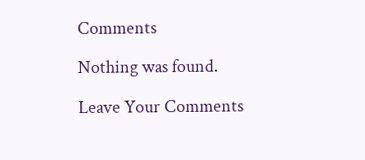Comments

Nothing was found.

Leave Your Comments